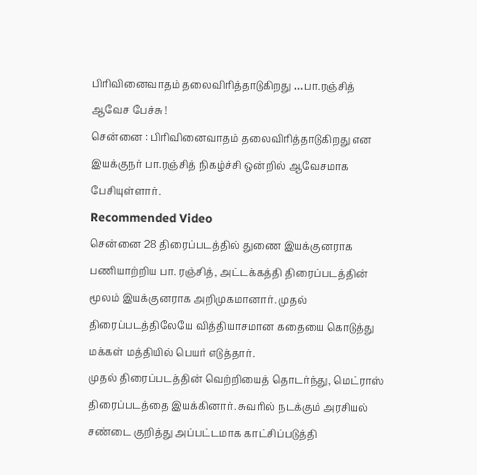பிரிவினைவாதம் தலைவிரித்தாடுகிறது …பா.ரஞ்சித் ஆவேச பேச்சு !
சென்னை : பிரிவினைவாதம் தலைவிரித்தாடுகிறது என இயக்குநர் பா.ரஞ்சித் நிகழ்ச்சி ஒன்றில் ஆவேசமாக பேசியுள்ளார்.
Recommended Video
சென்னை 28 திரைப்படத்தில் துணை இயக்குனராக பணியாற்றிய பா. ரஞ்சித், அட்டக்கத்தி திரைப்படத்தின் மூலம் இயக்குனராக அறிமுகமானார். முதல் திரைப்படத்திலேயே வித்தியாசமான கதையை கொடுத்து மக்கள் மத்தியில் பெயர் எடுத்தார்.
முதல் திரைப்படத்தின் வெற்றியைத் தொடர்ந்து, மெட்ராஸ் திரைப்படத்தை இயக்கினார். சுவரில் நடக்கும் அரசியல் சண்டை குறித்து அப்பட்டமாக காட்சிப்படுத்தி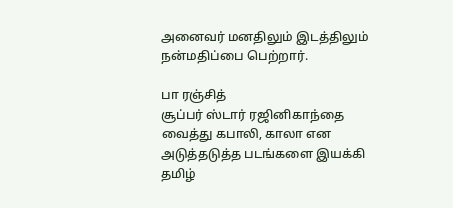அனைவர் மனதிலும் இடத்திலும் நன்மதிப்பை பெற்றார்.

பா ரஞ்சித்
சூப்பர் ஸ்டார் ரஜினிகாந்தை வைத்து கபாலி, காலா என அடுத்தடுத்த படங்களை இயக்கி தமிழ்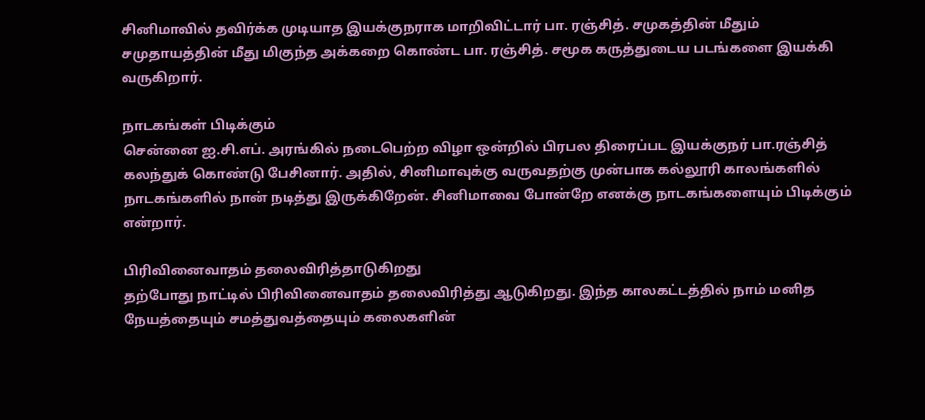சினிமாவில் தவிர்க்க முடியாத இயக்குநராக மாறிவிட்டார் பா. ரஞ்சித். சமுகத்தின் மீதும் சமுதாயத்தின் மீது மிகுந்த அக்கறை கொண்ட பா. ரஞ்சித். சமூக கருத்துடைய படங்களை இயக்கி வருகிறார்.

நாடகங்கள் பிடிக்கும்
சென்னை ஐ.சி.எப். அரங்கில் நடைபெற்ற விழா ஒன்றில் பிரபல திரைப்பட இயக்குநர் பா.ரஞ்சித் கலந்துக் கொண்டு பேசினார். அதில், சினிமாவுக்கு வருவதற்கு முன்பாக கல்லூரி காலங்களில் நாடகங்களில் நான் நடித்து இருக்கிறேன். சினிமாவை போன்றே எனக்கு நாடகங்களையும் பிடிக்கும் என்றார்.

பிரிவினைவாதம் தலைவிரித்தாடுகிறது
தற்போது நாட்டில் பிரிவினைவாதம் தலைவிரித்து ஆடுகிறது. இந்த காலகட்டத்தில் நாம் மனித நேயத்தையும் சமத்துவத்தையும் கலைகளின்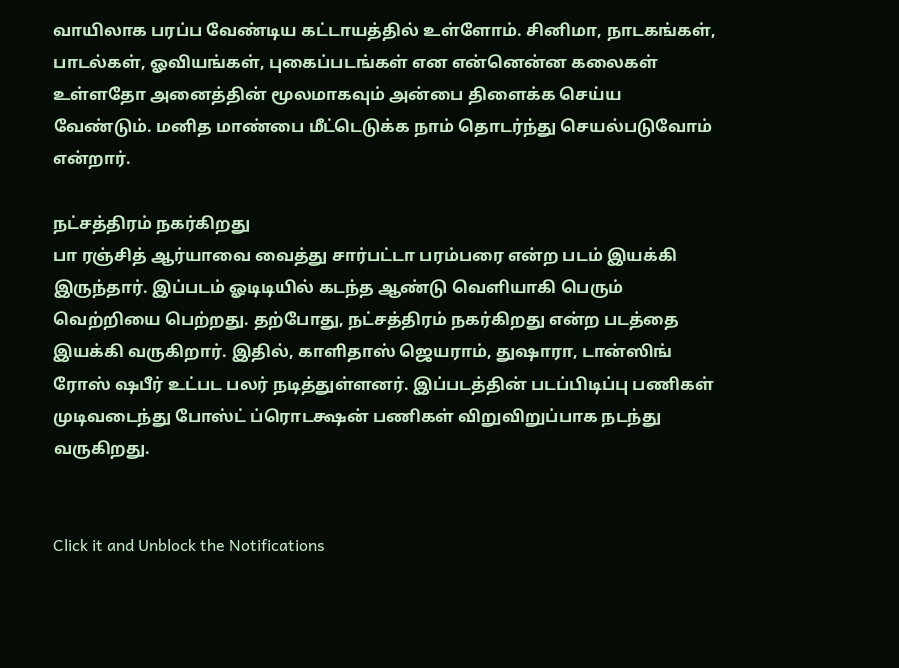வாயிலாக பரப்ப வேண்டிய கட்டாயத்தில் உள்ளோம். சினிமா, நாடகங்கள், பாடல்கள், ஓவியங்கள், புகைப்படங்கள் என என்னென்ன கலைகள் உள்ளதோ அனைத்தின் மூலமாகவும் அன்பை திளைக்க செய்ய வேண்டும். மனித மாண்பை மீட்டெடுக்க நாம் தொடர்ந்து செயல்படுவோம் என்றார்.

நட்சத்திரம் நகர்கிறது
பா ரஞ்சித் ஆர்யாவை வைத்து சார்பட்டா பரம்பரை என்ற படம் இயக்கி இருந்தார். இப்படம் ஓடிடியில் கடந்த ஆண்டு வெளியாகி பெரும் வெற்றியை பெற்றது. தற்போது, நட்சத்திரம் நகர்கிறது என்ற படத்தை இயக்கி வருகிறார். இதில், காளிதாஸ் ஜெயராம், துஷாரா, டான்ஸிங் ரோஸ் ஷபீர் உட்பட பலர் நடித்துள்ளனர். இப்படத்தின் படப்பிடிப்பு பணிகள் முடிவடைந்து போஸ்ட் ப்ரொடக்ஷன் பணிகள் விறுவிறுப்பாக நடந்து வருகிறது.


Click it and Unblock the Notifications